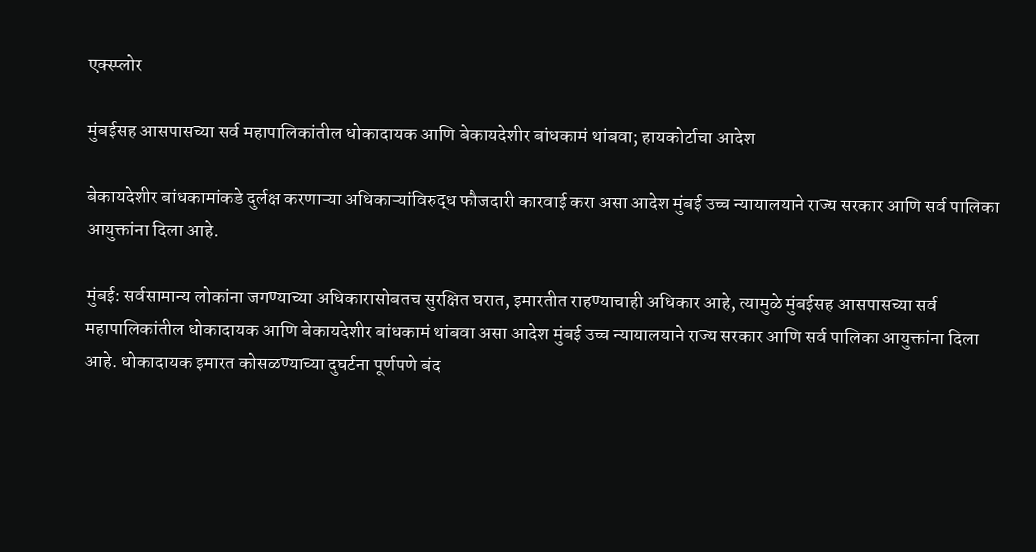एक्स्प्लोर

मुंबईसह आसपासच्या सर्व महापालिकांतील धोकादायक आणि बेकायदेशीर बांधकामं थांबवा; हायकोर्टाचा आदेश

बेकायदेशीर बांधकामांकडे दुर्लक्ष करणाऱ्या अधिकाऱ्यांविरुद्ध फौजदारी कारवाई करा असा आदेश मुंबई उच्च न्यायालयाने राज्य सरकार आणि सर्व पालिका आयुक्तांना दिला आहे.

मुंबई: सर्वसामान्य लोकांना जगण्याच्या अधिकारासोबतच सुरक्षित घरात, इमारतीत राहण्याचाही अधिकार आहे, त्यामुळे मुंबईसह आसपासच्या सर्व महापालिकांतील धोकादायक आणि बेकायदेशीर बांधकामं थांबवा असा आदेश मुंबई उच्च न्यायालयाने राज्य सरकार आणि सर्व पालिका आयुक्तांना दिला आहे. धोकादायक इमारत कोसळण्याच्या दुघर्टना पूर्णपणे बंद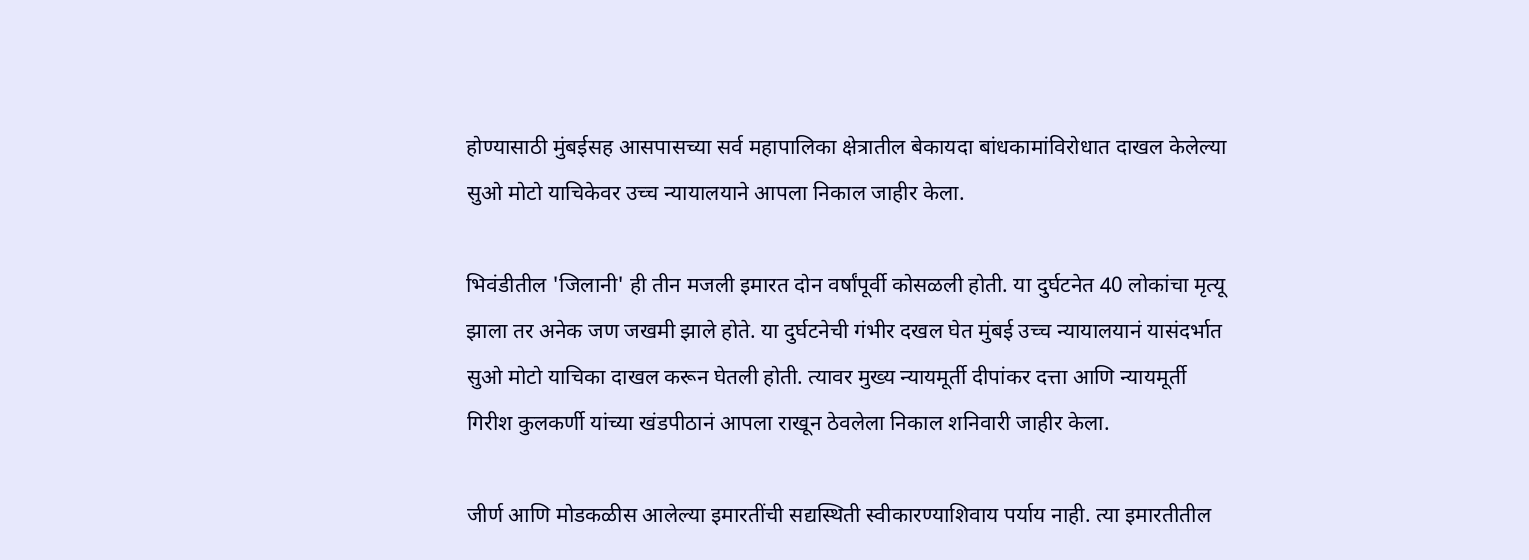होण्यासाठी मुंबईसह आसपासच्या सर्व महापालिका क्षेत्रातील बेकायदा बांधकामांविरोधात दाखल केलेल्या सुओ मोटो याचिकेवर उच्च न्यायालयाने आपला निकाल जाहीर केला.

भिवंडीतील 'जिलानी' ही तीन मजली इमारत दोन वर्षांपूर्वी कोसळली होती. या दुर्घटनेत 40 लोकांचा मृत्यू झाला तर अनेक जण जखमी झाले होते. या दुर्घटनेची गंभीर दखल घेत मुंबई उच्च न्यायालयानं यासंदर्भात सुओ मोटो याचिका दाखल करून घेतली होती. त्यावर मुख्य न्यायमूर्ती दीपांकर दत्ता आणि न्यायमूर्ती गिरीश कुलकर्णी यांच्या खंडपीठानं आपला राखून ठेवलेला निकाल शनिवारी जाहीर केला.

जीर्ण आणि मोडकळीस आलेल्या इमारतींची सद्यस्थिती स्वीकारण्याशिवाय पर्याय नाही. त्या इमारतीतील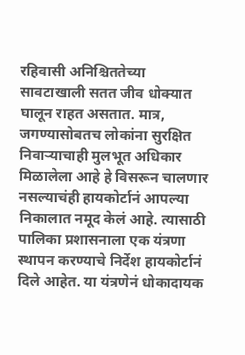रहिवासी अनिश्चिततेच्या सावटाखाली सतत जीव धोक्यात घालून राहत असतात. मात्र, जगण्यासोबतच लोकांना सुरक्षित निवाऱ्याचाही मुलभूत अधिकार मिळालेला आहे हे विसरून चालणार नसल्याचंही हायकोर्टानं आपल्या निकालात नमूद केलं आहे. त्यासाठी पालिका प्रशासनाला एक यंत्रणा स्थापन करण्याचे निर्देश हायकोर्टानं दिले आहेत. या यंत्रणेनं धोकादायक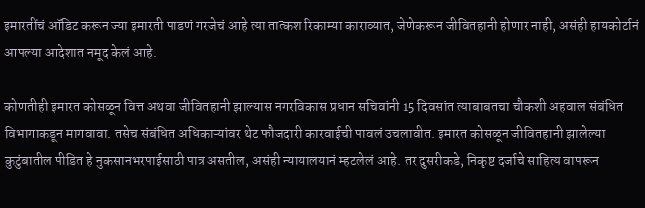इमारतींचं ऑडिट करून ज्या इमारती पाडणं गरजेचं आहे त्या तात्कश रिकाम्या काराव्यात, जेणेकरून जीवितहानी होणार नाही, असंही हायकोर्टानं आपल्या आदेशात नमूद केलं आहे.

कोणतीही इमारत कोसळून वित्त अथवा जीवितहानी झाल्यास नगरविकास प्रधान सचिवांनी 15 दिवसांत त्याबाबतचा चौकशी अहवाल संबंधित विभागाकडून मागवावा. तसेच संबंधित अधिकाऱ्यांवर थेट फौजदारी कारवाईची पावलं उचलावीत. इमारत कोसळून जीवितहानी झालेल्या कुटुंबातील पीडित हे नुकसानभरपाईसाठी पात्र असतील, असंही न्यायालयानं म्हटलेलं आहे. तर दुसरीकडे, निकृष्ट दर्जाचे साहित्य वापरून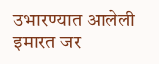उभारण्यात आलेली इमारत जर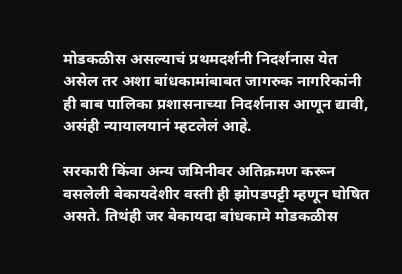मोडकळीस असल्याचं प्रथमदर्शनी निदर्शनास येत असेल तर अशा बांधकामांबाबत जागरुक नागरिकांनी ही बाब पालिका प्रशासनाच्या निदर्शनास आणून द्यावी, असंही न्यायालयानं म्हटलेलं आहे.

सरकारी किंवा अन्य जमिनीवर अतिक्रमण करून वसलेली बेकायदेशीर वस्ती ही झोपडपट्टी म्हणून घोषित असते. तिथंही जर बेकायदा बांधकामे मोडकळीस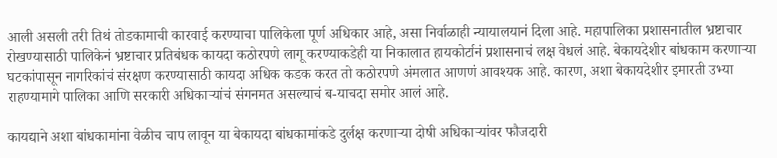आली असली तरी तिथं तोडकामाची कारवाई करण्याचा पालिकेला पूर्ण अधिकार आहे, असा निर्वाळाही न्यायालयानं दिला आहे. महापालिका प्रशासनातील भ्रष्टाचार रोखण्यासाठी पालिकेनं भ्रष्टाचार प्रतिबंधक कायदा कठोरपणे लागू करण्याकडेही या निकालात हायकोर्टानं प्रशासनाचं लक्ष वेधलं आहे. बेकायदेशीर बांधकाम करणाऱ्या घटकांपासून नागरिकांचं संरक्षण करण्यासाठी कायदा अधिक कडक करत तो कठोरपणे अंमलात आणणं आवश्यक आहे. कारण, अशा बेकायदेशीर इमारती उभ्या राहण्यामागे पालिका आणि सरकारी अधिकाऱ्यांचं संगनमत असल्याचं ब-याचदा समोर आलं आहे.

कायद्याने अशा बांधकामांना वेळीच चाप लावून या बेकायदा बांधकामांकडे दुर्लक्ष करणाऱ्या दोषी अधिकाऱ्यांवर फौजदारी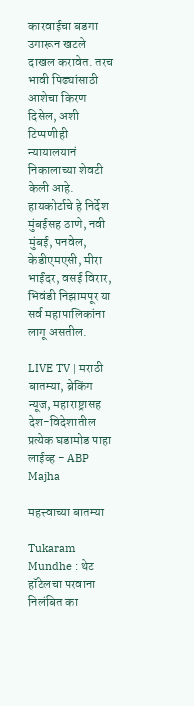कारवाईचा बडगा उगारून खटले दाखल करावेत. तरच भावी पिढ्यांसाठी आशेचा किरण दिसेल, अशी टिप्पणीही न्यायालयानं निकालाच्या शेवटी केली आहे. हायकोर्टाचे हे निर्देश मुंबईसह ठाणे, नवी मुंबई, पनवेल, केडीएमएसी, मीरा भाईंदर, वसई विरार, भिवंडी निझामपूर या सर्व महापालिकांना लागू असतील.

LIVE TV | मराठी बातम्या, ब्रेकिंग न्यूज, महाराष्ट्रासह देश-विदेशातील प्रत्येक घडामोड पाहा लाईव्ह - ABP Majha

महत्त्वाच्या बातम्या

Tukaram Mundhe : थेट हॉटेलचा परवाना निलंबित का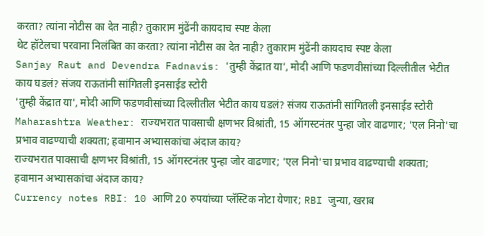करता? त्यांना नोटीस का देत नाही? तुकाराम मुंढेंनी कायदाच स्पष्ट केला
थेट हॉटेलचा परवाना निलंबित का करता? त्यांना नोटीस का देत नाही? तुकाराम मुंढेंनी कायदाच स्पष्ट केला
Sanjay Raut and Devendra Fadnavis: 'तुम्ही केंद्रात या', मोदी आणि फडणवीसांच्या दिल्लीतील भेटीत काय घडलं? संजय राऊतांनी सांगितली इनसाईड स्टोरी
'तुम्ही केंद्रात या', मोदी आणि फडणवीसांच्या दिल्लीतील भेटीत काय घडलं? संजय राऊतांनी सांगितली इनसाईड स्टोरी
Maharashtra Weather: राज्यभरात पावसाची क्षणभर विश्रांती, 15 ऑगस्टनंतर पुन्हा जोर वाढणार; 'एल निनो'चा प्रभाव वाढण्याची शक्यता; हवामान अभ्यासकांचा अंदाज काय?
राज्यभरात पावसाची क्षणभर विश्रांती, 15 ऑगस्टनंतर पुन्हा जोर वाढणार; 'एल निनो'चा प्रभाव वाढण्याची शक्यता; हवामान अभ्यासकांचा अंदाज काय?
Currency notes RBI: 10 आणि 20 रुपयांच्या प्लॅस्टिक नोटा येणार; RBI जुन्या, खराब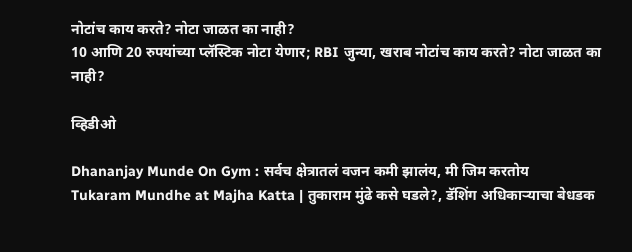नोटांच काय करते? नोटा जाळत का नाही?
10 आणि 20 रुपयांच्या प्लॅस्टिक नोटा येणार; RBI जुन्या, खराब नोटांच काय करते? नोटा जाळत का नाही?

व्हिडीओ

Dhananjay Munde On Gym : सर्वच क्षेत्रातलं वजन कमी झालंय, मी जिम करतोय
Tukaram Mundhe at Majha Katta | तुकाराम मुंढे कसे घडले?, डॅशिंग अधिकाऱ्याचा बेधडक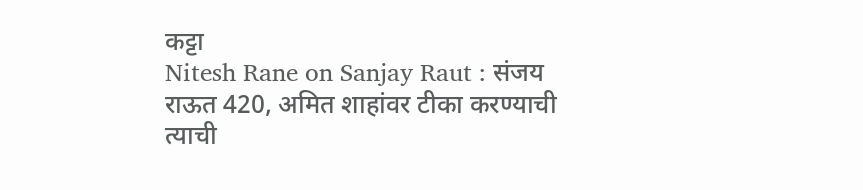कट्टा
Nitesh Rane on Sanjay Raut : संजय राऊत 420, अमित शाहांवर टीका करण्याची त्याची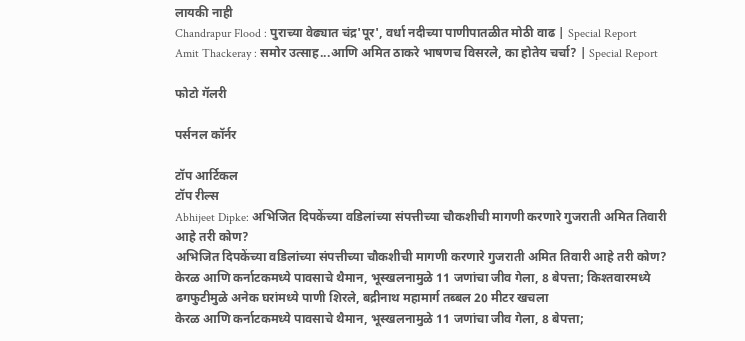लायकी नाही
Chandrapur Flood : पुराच्या वेढ्यात चंद्र'पूर', वर्धा नदीच्या पाणीपातळीत मोठी वाढ | Special Report
Amit Thackeray : समोर उत्साह...आणि अमित ठाकरे भाषणच विसरले, का होतेय चर्चा? | Special Report

फोटो गॅलरी

पर्सनल कॉर्नर

टॉप आर्टिकल
टॉप रील्स
Abhijeet Dipke: अभिजित दिपकेंच्या वडिलांच्या संपत्तीच्या चौकशीची मागणी करणारे गुजराती अमित तिवारी आहे तरी कोण?
अभिजित दिपकेंच्या वडिलांच्या संपत्तीच्या चौकशीची मागणी करणारे गुजराती अमित तिवारी आहे तरी कोण?
केरळ आणि कर्नाटकमध्ये पावसाचे थैमान, भूस्खलनामुळे 11 जणांचा जीव गेला, 8 बेपत्ता; किश्तवारमध्ये ढगफुटीमुळे अनेक घरांमध्ये पाणी शिरले, बद्रीनाथ महामार्ग तब्बल 20 मीटर खचला
केरळ आणि कर्नाटकमध्ये पावसाचे थैमान, भूस्खलनामुळे 11 जणांचा जीव गेला, 8 बेपत्ता;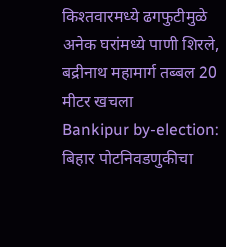किश्तवारमध्ये ढगफुटीमुळे अनेक घरांमध्ये पाणी शिरले, बद्रीनाथ महामार्ग तब्बल 20 मीटर खचला
Bankipur by-election: बिहार पोटनिवडणुकीचा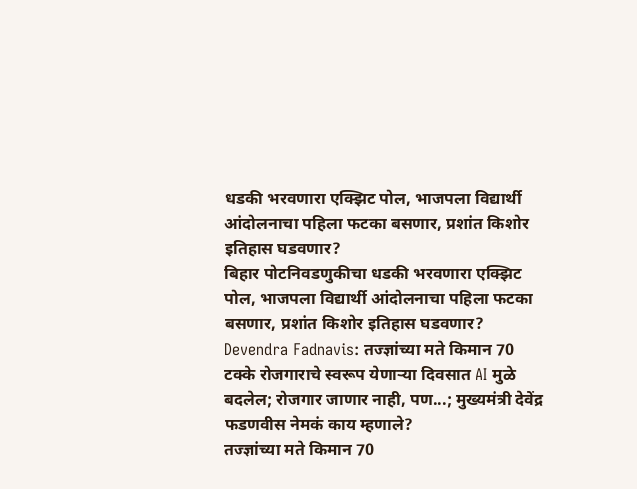धडकी भरवणारा एक्झिट पोल, भाजपला विद्यार्थी आंदोलनाचा पहिला फटका बसणार, प्रशांत किशोर इतिहास घडवणार?
बिहार पोटनिवडणुकीचा धडकी भरवणारा एक्झिट पोल, भाजपला विद्यार्थी आंदोलनाचा पहिला फटका बसणार, प्रशांत किशोर इतिहास घडवणार?
Devendra Fadnavis: तज्ज्ञांच्या मते किमान 70 टक्के रोजगाराचे स्वरूप येणाऱ्या दिवसात AI मुळे बदलेल; रोजगार जाणार नाही, पण...; मुख्यमंत्री देवेंद्र फडणवीस नेमकं काय म्हणाले?
तज्ज्ञांच्या मते किमान 70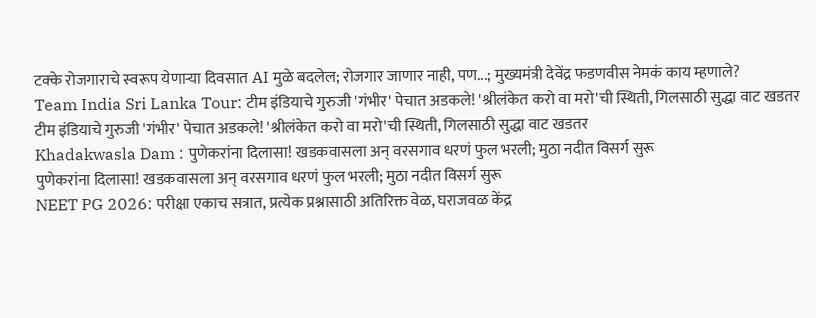टक्के रोजगाराचे स्वरूप येणाऱ्या दिवसात AI मुळे बदलेल; रोजगार जाणार नाही, पण...; मुख्यमंत्री देवेंद्र फडणवीस नेमकं काय म्हणाले?
Team India Sri Lanka Tour: टीम इंडियाचे गुरुजी 'गंभीर' पेचात अडकले! 'श्रीलंकेत करो वा मरो'ची स्थिती, गिलसाठी सुद्धा वाट खडतर
टीम इंडियाचे गुरुजी 'गंभीर' पेचात अडकले! 'श्रीलंकेत करो वा मरो'ची स्थिती, गिलसाठी सुद्धा वाट खडतर
Khadakwasla Dam : पुणेकरांना दिलासा! खडकवासला अन् वरसगाव धरणं फुल भरली; मुठा नदीत विसर्ग सुरू
पुणेकरांना दिलासा! खडकवासला अन् वरसगाव धरणं फुल भरली; मुठा नदीत विसर्ग सुरू
NEET PG 2026: परीक्षा एकाच सत्रात, प्रत्येक प्रश्नासाठी अतिरिक्त वेळ, घराजवळ केंद्र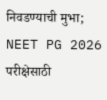निवडण्याची मुभा; NEET PG 2026 परीक्षेसाठी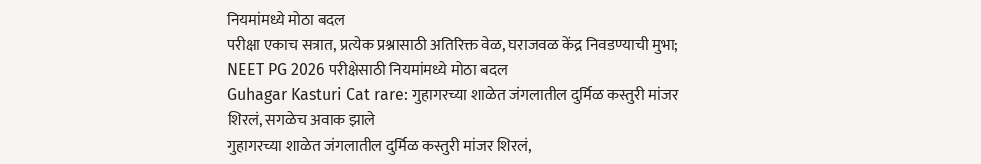नियमांमध्ये मोठा बदल
परीक्षा एकाच सत्रात, प्रत्येक प्रश्नासाठी अतिरिक्त वेळ, घराजवळ केंद्र निवडण्याची मुभा; NEET PG 2026 परीक्षेसाठी नियमांमध्ये मोठा बदल
Guhagar Kasturi Cat rare: गुहागरच्या शाळेत जंगलातील दुर्मिळ कस्तुरी मांजर शिरलं, सगळेच अवाक झाले
गुहागरच्या शाळेत जंगलातील दुर्मिळ कस्तुरी मांजर शिरलं,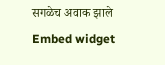सगळेच अवाक झाले
Embed widget